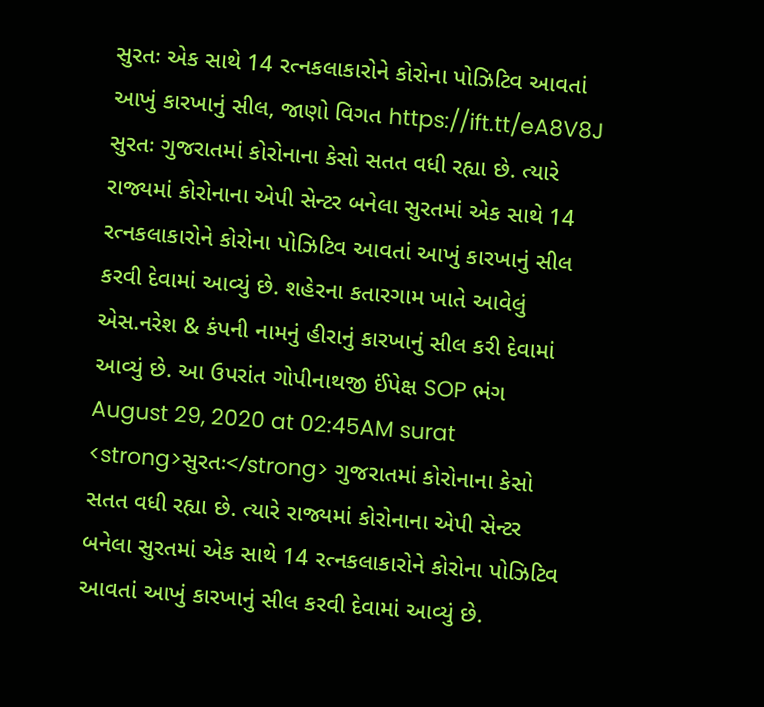સુરતઃ એક સાથે 14 રત્નકલાકારોને કોરોના પોઝિટિવ આવતાં આખું કારખાનું સીલ, જાણો વિગત https://ift.tt/eA8V8J સુરતઃ ગુજરાતમાં કોરોનાના કેસો સતત વધી રહ્યા છે. ત્યારે રાજ્યમાં કોરોનાના એપી સેન્ટર બનેલા સુરતમાં એક સાથે 14 રત્નકલાકારોને કોરોના પોઝિટિવ આવતાં આખું કારખાનું સીલ કરવી દેવામાં આવ્યું છે. શહેરના કતારગામ ખાતે આવેલું એસ.નરેશ & કંપની નામનું હીરાનું કારખાનું સીલ કરી દેવામાં આવ્યું છે. આ ઉપરાંત ગોપીનાથજી ઈંપેક્ષ SOP ભંગ August 29, 2020 at 02:45AM surat
<strong>સુરતઃ</strong> ગુજરાતમાં કોરોનાના કેસો સતત વધી રહ્યા છે. ત્યારે રાજ્યમાં કોરોનાના એપી સેન્ટર બનેલા સુરતમાં એક સાથે 14 રત્નકલાકારોને કોરોના પોઝિટિવ આવતાં આખું કારખાનું સીલ કરવી દેવામાં આવ્યું છે.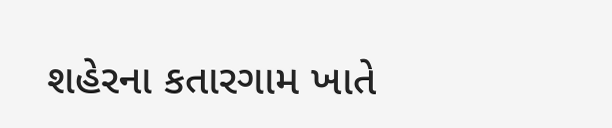શહેરના કતારગામ ખાતે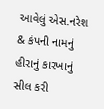આવેલું એસ.નરેશ & કંપની નામનું હીરાનું કારખાનું સીલ કરી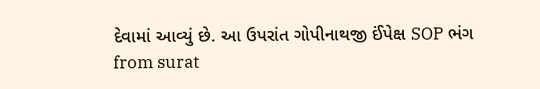દેવામાં આવ્યું છે. આ ઉપરાંત ગોપીનાથજી ઈંપેક્ષ SOP ભંગ
from surat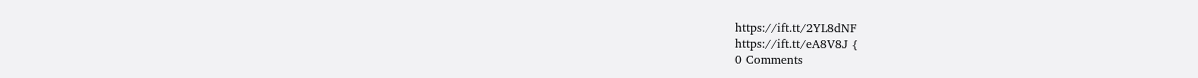https://ift.tt/2YL8dNF
https://ift.tt/eA8V8J {
0 Comments